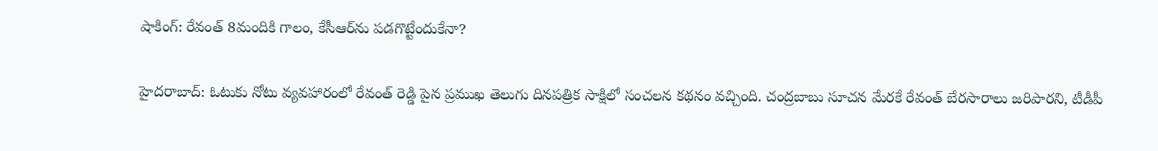షాకింగ్: రేవంత్ 8మందికి గాలం, కేసీఆర్‌ను పడగొట్టేందుకేనా?

హైదరాబాద్: ఓటుకు నోటు వ్యవహారంలో రేవంత్ రెడ్డి పైన ప్రముఖ తెలుగు దినపత్రిక సాక్షిలో సంచలన కథనం వచ్చింది. చంద్రబాబు సూచన మేరకే రేవంత్ బేరసారాలు జరిపారని, టీడీపీ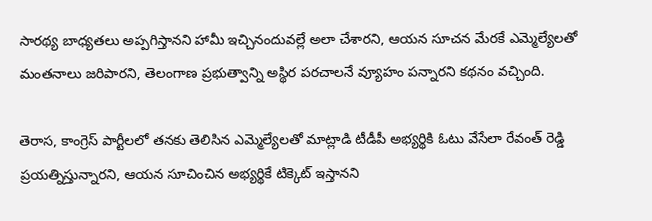సారథ్య బాధ్యతలు అప్పగిస్తానని హామీ ఇచ్చినందువల్లే అలా చేశారని, ఆయన సూచన మేరకే ఎమ్మెల్యేలతో మంతనాలు జరిపారని, తెలంగాణ ప్రభుత్వాన్ని అస్థిర పరచాలనే వ్యూహం పన్నారని కథనం వచ్చింది.

తెరాస, కాంగ్రెస్ పార్టీలలో తనకు తెలిసిన ఎమ్మెల్యేలతో మాట్లాడి టీడీపీ అభ్యర్థికి ఓటు వేసేలా రేవంత్ రెడ్డి ప్రయత్నిస్తున్నారని, ఆయన సూచించిన అభ్యర్థికే టిక్కెట్ ఇస్తానని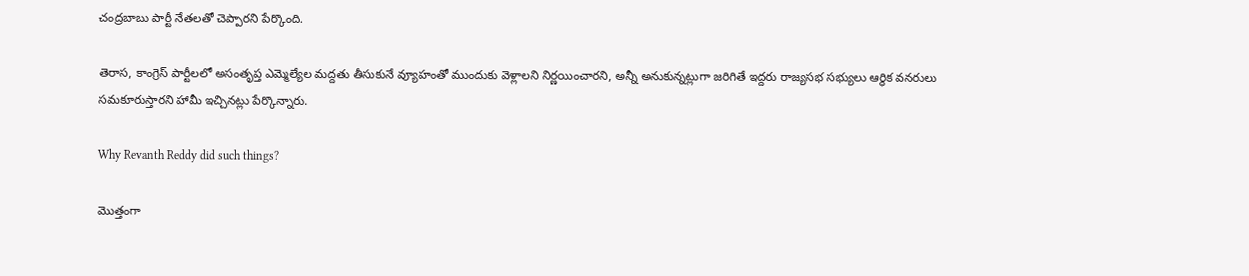చంద్రబాబు పార్టీ నేతలతో చెప్పారని పేర్కొంది.

తెరాస, కాంగ్రెస్ పార్టీలలో అసంతృప్త ఎమ్మెల్యేల మద్దతు తీసుకునే వ్యూహంతో ముందుకు వెళ్లాలని నిర్ణయించారని, అన్నీ అనుకున్నట్లుగా జరిగితే ఇద్దరు రాజ్యసభ సభ్యులు ఆర్థిక వనరులు సమకూరుస్తారని హామీ ఇచ్చినట్లు పేర్కొన్నారు.

Why Revanth Reddy did such things?

మొత్తంగా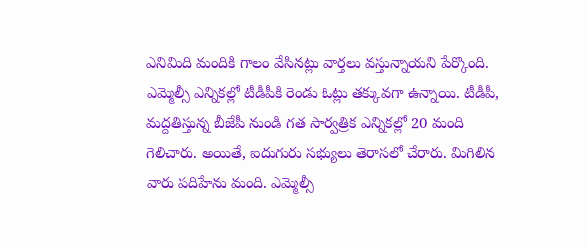ఎనిమిది మందికి గాలం వేసినట్లు వార్తలు వస్తున్నాయని పేర్కొంది. ఎమ్మెల్సీ ఎన్నికల్లో టీడీపీకి రెండు ఓట్లు తక్కువగా ఉన్నాయి. టీడీపీ, మద్దతిస్తున్న బీజేపీ నుండి గత సార్వత్రిక ఎన్నికల్లో 20 మంది గెలిచారు. అయితే, ఐదుగురు సభ్యులు తెరాసలో చేరారు. మిగిలిన వారు పదిహేను మంది. ఎమ్మెల్సీ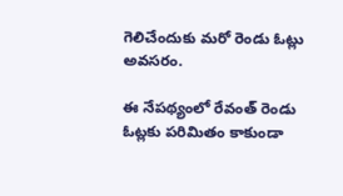గెలిచేందుకు మరో రెండు ఓట్లు అవసరం.

ఈ నేపథ్యంలో రేవంత్ రెండు ఓట్లకు పరిమితం కాకుండా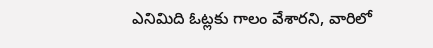ఎనిమిది ఓట్లకు గాలం వేశారని, వారిలో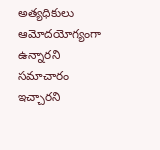అత్యధికులు ఆమోదయోగ్యంగా ఉన్నారని సమాచారం ఇచ్చారని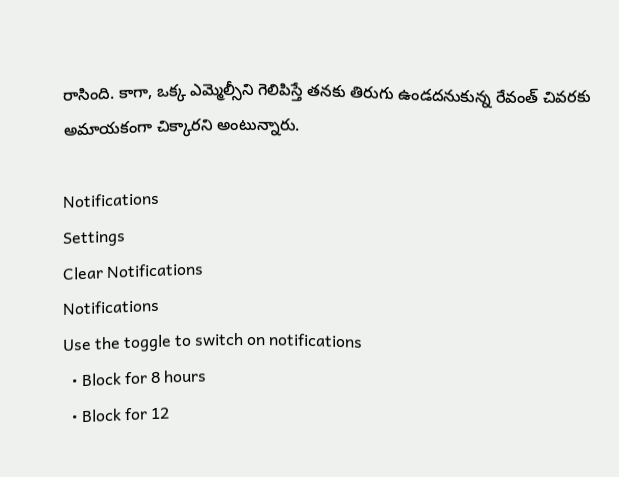రాసింది. కాగా, ఒక్క ఎమ్మెల్సీని గెలిపిస్తే తనకు తిరుగు ఉండదనుకున్న రేవంత్ చివరకు అమాయకంగా చిక్కారని అంటున్నారు.

Notifications
Settings
Clear Notifications
Notifications
Use the toggle to switch on notifications
  • Block for 8 hours
  • Block for 12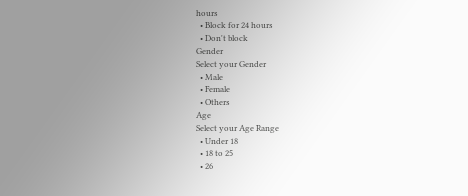hours
  • Block for 24 hours
  • Don't block
Gender
Select your Gender
  • Male
  • Female
  • Others
Age
Select your Age Range
  • Under 18
  • 18 to 25
  • 26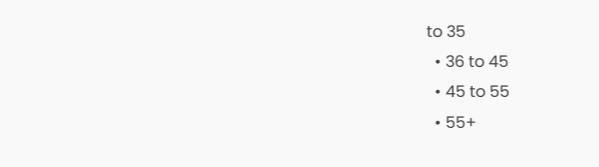to 35
  • 36 to 45
  • 45 to 55
  • 55+